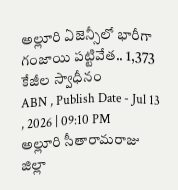అల్లూరి ఏజెన్సీలో భారీగా గంజాయి పట్టివేత.. 1,373 కేజీల స్వాధీనం
ABN , Publish Date - Jul 13 , 2026 | 09:10 PM
అల్లూరి సీతారామరాజు జిల్లా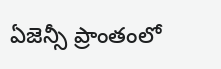ఏజెన్సీ ప్రాంతంలో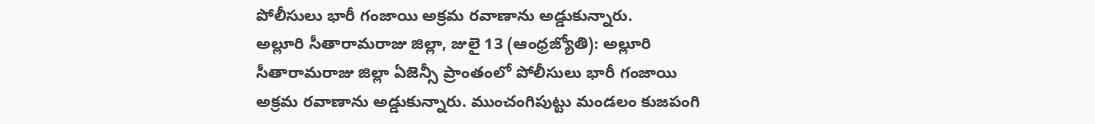పోలీసులు భారీ గంజాయి అక్రమ రవాణాను అడ్డుకున్నారు.
అల్లూరి సీతారామరాజు జిల్లా, జులై 13 (ఆంధ్రజ్యోతి): అల్లూరి సీతారామరాజు జిల్లా ఏజెన్సీ ప్రాంతంలో పోలీసులు భారీ గంజాయి అక్రమ రవాణాను అడ్డుకున్నారు. ముంచంగిపుట్టు మండలం కుజపంగి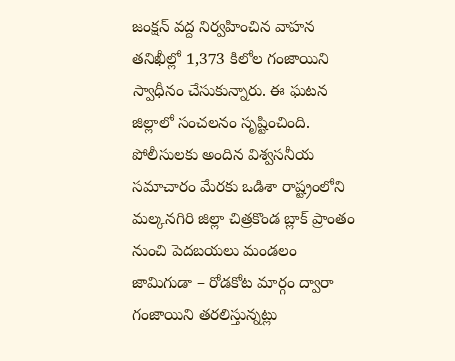జంక్షన్ వద్ద నిర్వహించిన వాహన తనిఖీల్లో 1,373 కిలోల గంజాయిని స్వాధీనం చేసుకున్నారు. ఈ ఘటన జిల్లాలో సంచలనం సృష్టించింది. పోలీసులకు అందిన విశ్వసనీయ సమాచారం మేరకు ఒడిశా రాష్ట్రంలోని మల్కనగిరి జిల్లా చిత్రకొండ బ్లాక్ ప్రాంతం నుంచి పెదబయలు మండలం జామిగుడా – రోడకోట మార్గం ద్వారా గంజాయిని తరలిస్తున్నట్లు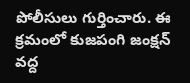పోలీసులు గుర్తించారు. ఈ క్రమంలో కుజపంగి జంక్షన్ వద్ద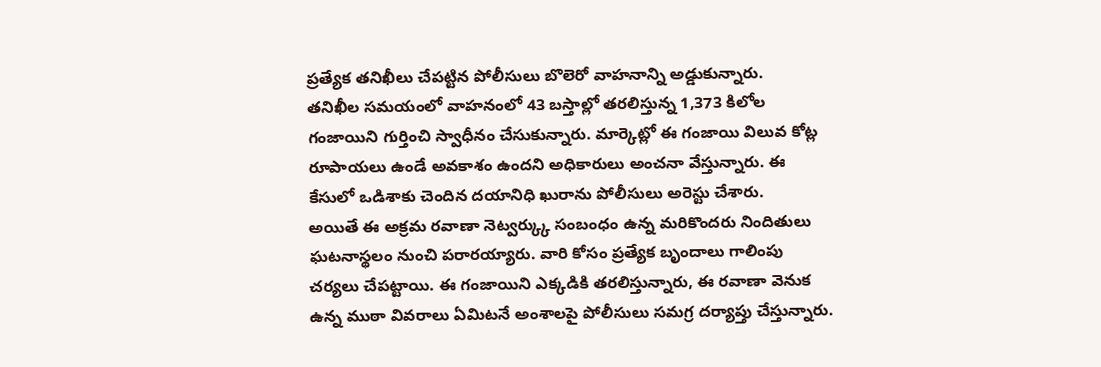ప్రత్యేక తనిఖీలు చేపట్టిన పోలీసులు బొలెరో వాహనాన్ని అడ్డుకున్నారు.
తనిఖీల సమయంలో వాహనంలో 43 బస్తాల్లో తరలిస్తున్న 1,373 కిలోల గంజాయిని గుర్తించి స్వాధీనం చేసుకున్నారు. మార్కెట్లో ఈ గంజాయి విలువ కోట్ల రూపాయలు ఉండే అవకాశం ఉందని అధికారులు అంచనా వేస్తున్నారు. ఈ కేసులో ఒడిశాకు చెందిన దయానిధి ఖురాను పోలీసులు అరెస్టు చేశారు.
అయితే ఈ అక్రమ రవాణా నెట్వర్క్కు సంబంధం ఉన్న మరికొందరు నిందితులు ఘటనాస్థలం నుంచి పరారయ్యారు. వారి కోసం ప్రత్యేక బృందాలు గాలింపు చర్యలు చేపట్టాయి. ఈ గంజాయిని ఎక్కడికి తరలిస్తున్నారు, ఈ రవాణా వెనుక ఉన్న ముఠా వివరాలు ఏమిటనే అంశాలపై పోలీసులు సమగ్ర దర్యాప్తు చేస్తున్నారు.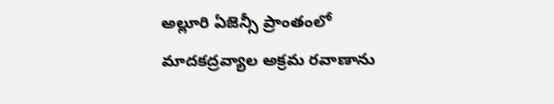అల్లూరి ఏజెన్సీ ప్రాంతంలో మాదకద్రవ్యాల అక్రమ రవాణాను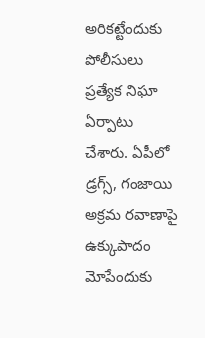అరికట్టేందుకు పోలీసులు ప్రత్యేక నిఘా ఏర్పాటు చేశారు. ఏపీలో డ్రగ్స్, గంజాయి అక్రమ రవాణాపై ఉక్కుపాదం మోపేందుకు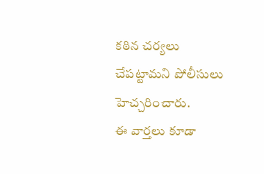కఠిన చర్యలు చేపట్టామని పోలీసులు హెచ్చరించారు.
ఈ వార్తలు కూడా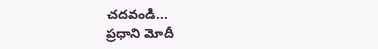చదవండి...
ప్రధాని మోదీ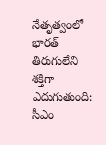నేతృత్వంలో భారత్ తిరుగులేని శక్తిగా ఎదుగుతుంది: సీఎం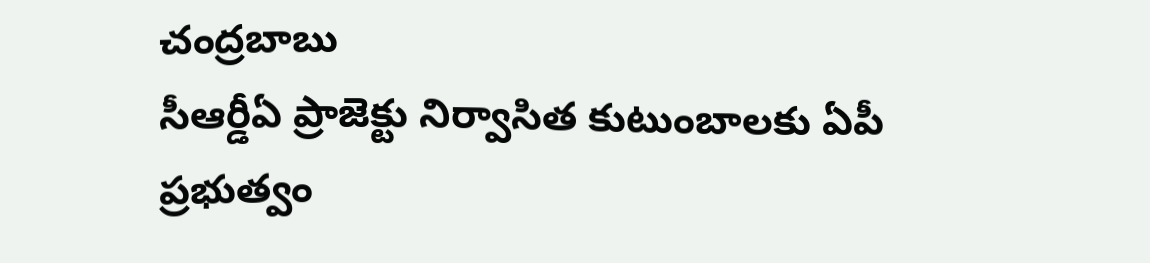చంద్రబాబు
సీఆర్డీఏ ప్రాజెక్టు నిర్వాసిత కుటుంబాలకు ఏపీ ప్రభుత్వం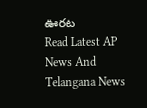ఊరట
Read Latest AP News And Telangana News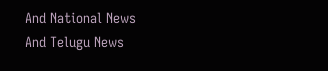And National News
And Telugu News